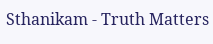Sthanikam - Truth Matters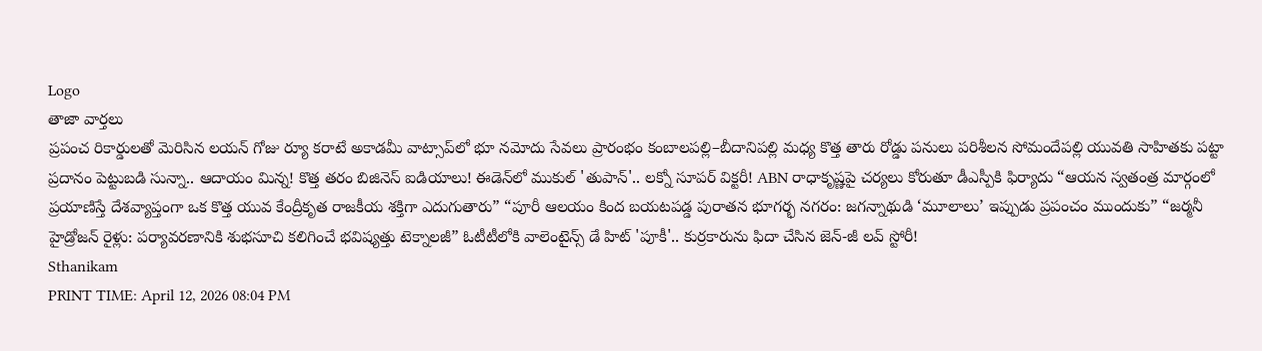Logo
తాజా వార్తలు
ప్రపంచ రికార్డులతో మెరిసిన లయన్ గోజు ర్యూ కరాటే అకాడమీ వాట్సాప్‌లో భూ నమోదు సేవలు ప్రారంభం కంబాలపల్లి–బీదానిపల్లి మధ్య కొత్త తారు రోడ్డు పనులు పరిశీలన సోమందేపల్లి యువతి సాహితకు పట్టా ప్రదానం పెట్టుబడి సున్నా.. ఆదాయం మిన్న! కొత్త తరం బిజినెస్ ఐడియాలు! ఈడెన్‌లో ముకుల్ 'తుపాన్'.. లక్నో సూపర్ విక్టరీ! ABN రాధాకృష్ణపై చర్యలు కోరుతూ డీఎస్పీకి ఫిర్యాదు “ఆయన స్వతంత్ర మార్గంలో ప్రయాణిస్తే దేశవ్యాప్తంగా ఒక కొత్త యువ కేంద్రీకృత రాజకీయ శక్తిగా ఎదుగుతారు” “పూరీ ఆలయం కింద బయటపడ్డ పురాతన భూగర్భ నగరం: జగన్నాథుడి ‘మూలాలు’ ఇప్పుడు ప్రపంచం ముందుకు” “జర్మనీ హైడ్రోజన్ రైళ్లు: పర్యావరణానికి శుభసూచి కలిగించే భవిష్యత్తు టెక్నాలజీ” ఓటీటీలోకి వాలెంటైన్స్ డే హిట్ 'పూకీ'.. కుర్రకారును ఫిదా చేసిన జెన్-జీ లవ్ స్టోరీ!
Sthanikam
PRINT TIME: April 12, 2026 08:04 PM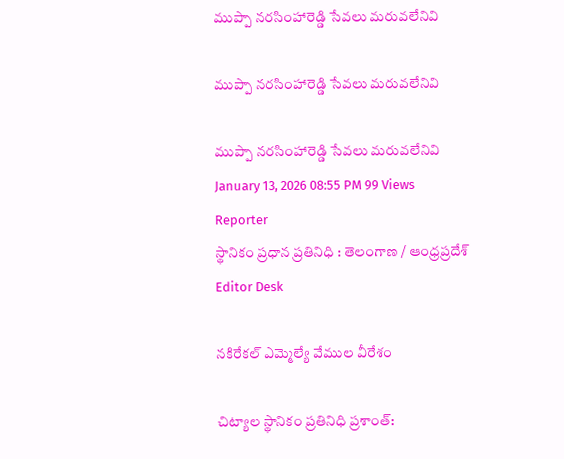ముప్పా నరసింహారెడ్డి సేవలు మరువలేనివి

ముప్పా నరసింహారెడ్డి సేవలు మరువలేనివి

ముప్పా నరసింహారెడ్డి సేవలు మరువలేనివి
January 13, 2026 08:55 PM 99 Views
Reporter
స్థానికం ప్రధాన ప్రతినిధి : తెలంగాణ / ఆంధ్రప్రదేశ్
Editor Desk

నకిరేకల్ ఎమ్మెల్యే వేముల వీరేశం

చిట్యాల స్థానికం ప్రతినిధి ప్రశాంత్: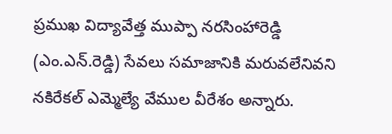ప్రముఖ విద్యావేత్త ముప్పా నరసింహారెడ్డి (ఎం.ఎన్.రెడ్డి) సేవలు సమాజానికి మరువలేనివని నకిరేకల్ ఎమ్మెల్యే వేముల వీరేశం అన్నారు.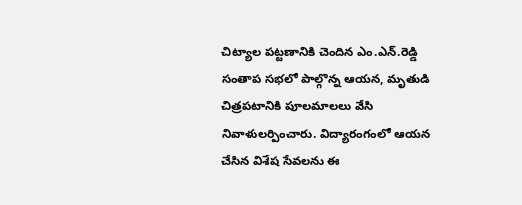చిట్యాల పట్టణానికి చెందిన ఎం.ఎన్.రెడ్డి సంతాప సభలో పాల్గొన్న ఆయన, మృతుడి చిత్రపటానికి పూలమాలలు వేసి నివాళులర్పించారు. విద్యారంగంలో ఆయన చేసిన విశేష సేవలను ఈ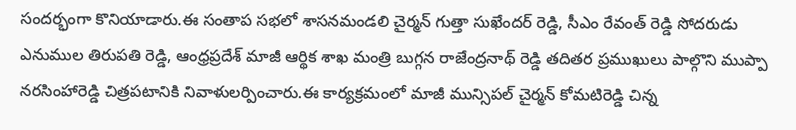సందర్భంగా కొనియాడారు.ఈ సంతాప సభలో శాసనమండలి చైర్మన్ గుత్తా సుఖేందర్ రెడ్డి, సీఎం రేవంత్ రెడ్డి సోదరుడు ఎనుముల తిరుపతి రెడ్డి, ఆంధ్రప్రదేశ్ మాజీ ఆర్థిక శాఖ మంత్రి బుగ్గన రాజేంద్రనాథ్ రెడ్డి తదితర ప్రముఖులు పాల్గొని ముప్పా నరసింహారెడ్డి చిత్రపటానికి నివాళులర్పించారు.ఈ కార్యక్రమంలో మాజీ మున్సిపల్ చైర్మన్ కోమటిరెడ్డి చిన్న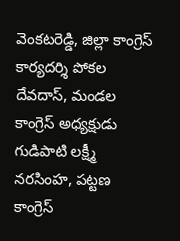వెంకటరెడ్డి, జిల్లా కాంగ్రెస్ కార్యదర్శి పోకల దేవదాస్, మండల కాంగ్రెస్ అధ్యక్షుడు గుడిపాటి లక్ష్మీ నరసింహ, పట్టణ కాంగ్రెస్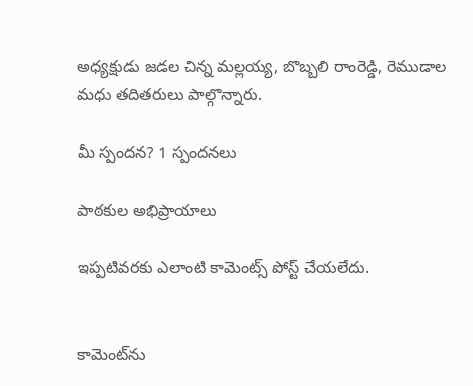అధ్యక్షుడు జడల చిన్న మల్లయ్య, బొబ్బలి రాంరెడ్డి, రెముడాల మధు తదితరులు పాల్గొన్నారు.

మీ స్పందన? 1 స్పందనలు

పాఠకుల అభిప్రాయాలు

ఇప్పటివరకు ఎలాంటి కామెంట్స్ పోస్ట్ చేయలేదు.


కామెంట్‌ను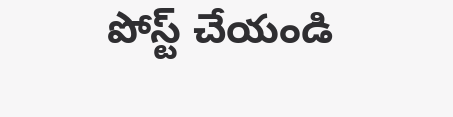పోస్ట్ చేయండి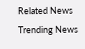Related News
Trending News